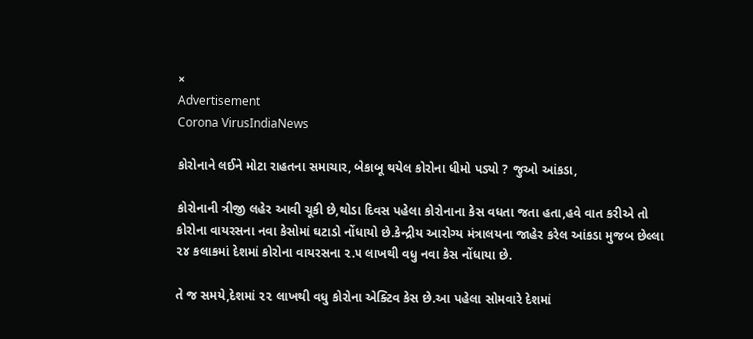×
Advertisement
Corona VirusIndiaNews

કોરોનાને લઈને મોટા રાહતના સમાચાર, બેકાબૂ થયેલ કોરોના ધીમો પડ્યો ? જુઓ આંકડા,

કોરોનાની ત્રીજી લહેર આવી ચૂકી છે,થોડા દિવસ પહેલા કોરોનાના કેસ વધતા જતા હતા,હવે વાત કરીએ તો કોરોના વાયરસના નવા કેસોમાં ઘટાડો નોંધાયો છે.કેન્દ્રીય આરોગ્ય મંત્રાલયના જાહેર કરેલ આંકડા મુજબ છેલ્લા ૨૪ કલાકમાં દેશમાં કોરોના વાયરસના ૨.૫ લાખથી વધુ નવા કેસ નોંધાયા છે.

તે જ સમયે,દેશમાં ૨૨ લાખથી વધુ કોરોના એક્ટિવ કેસ છે.આ પહેલા સોમવારે દેશમાં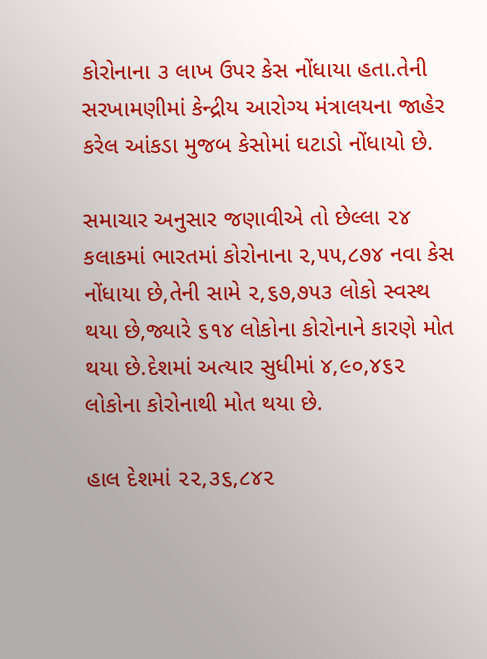કોરોનાના ૩ લાખ ઉપર કેસ નોંધાયા હતા.તેની સરખામણીમાં કેન્દ્રીય આરોગ્ય મંત્રાલયના જાહેર કરેલ આંકડા મુજબ કેસોમાં ઘટાડો નોંધાયો છે.

સમાચાર અનુસાર જણાવીએ તો છેલ્લા ૨૪ કલાકમાં ભારતમાં કોરોનાના ૨,૫૫,૮૭૪ નવા કેસ નોંધાયા છે,તેની સામે ૨,૬૭,૭૫૩ લોકો સ્વસ્થ થયા છે,જ્યારે ૬૧૪ લોકોના કોરોનાને કારણે મોત થયા છે.દેશમાં અત્યાર સુધીમાં ૪,૯૦,૪૬૨ લોકોના કોરોનાથી મોત થયા છે.

હાલ દેશમાં ૨૨,૩૬,૮૪૨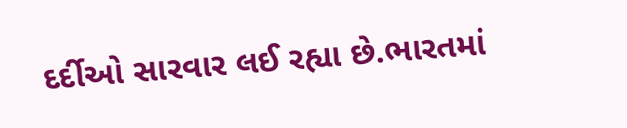દર્દીઓ સારવાર લઈ રહ્યા છે.ભારતમાં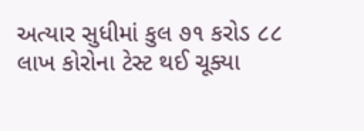અત્યાર સુધીમાં કુલ ૭૧ કરોડ ૮૮ લાખ કોરોના ટેસ્ટ થઈ ચૂક્યા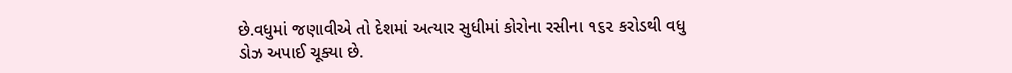છે.વધુમાં જણાવીએ તો દેશમાં અત્યાર સુધીમાં કોરોના રસીના ૧૬૨ કરોડથી વધુ ડોઝ અપાઈ ચૂક્યા છે.